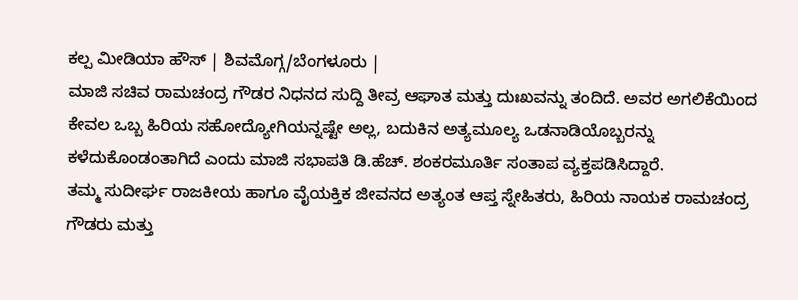ಕಲ್ಪ ಮೀಡಿಯಾ ಹೌಸ್ | ಶಿವಮೊಗ್ಗ/ಬೆಂಗಳೂರು |
ಮಾಜಿ ಸಚಿವ ರಾಮಚಂದ್ರ ಗೌಡರ ನಿಧನದ ಸುದ್ದಿ ತೀವ್ರ ಆಘಾತ ಮತ್ತು ದುಃಖವನ್ನು ತಂದಿದೆ. ಅವರ ಅಗಲಿಕೆಯಿಂದ ಕೇವಲ ಒಬ್ಬ ಹಿರಿಯ ಸಹೋದ್ಯೋಗಿಯನ್ನಷ್ಟೇ ಅಲ್ಲ, ಬದುಕಿನ ಅತ್ಯಮೂಲ್ಯ ಒಡನಾಡಿಯೊಬ್ಬರನ್ನು ಕಳೆದುಕೊಂಡಂತಾಗಿದೆ ಎಂದು ಮಾಜಿ ಸಭಾಪತಿ ಡಿ.ಹೆಚ್. ಶಂಕರಮೂರ್ತಿ ಸಂತಾಪ ವ್ಯಕ್ತಪಡಿಸಿದ್ದಾರೆ.
ತಮ್ಮ ಸುದೀರ್ಘ ರಾಜಕೀಯ ಹಾಗೂ ವೈಯಕ್ತಿಕ ಜೀವನದ ಅತ್ಯಂತ ಆಪ್ತ ಸ್ನೇಹಿತರು, ಹಿರಿಯ ನಾಯಕ ರಾಮಚಂದ್ರ ಗೌಡರು ಮತ್ತು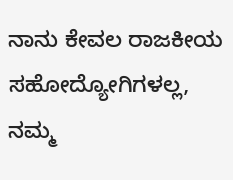ನಾನು ಕೇವಲ ರಾಜಕೀಯ ಸಹೋದ್ಯೋಗಿಗಳಲ್ಲ, ನಮ್ಮ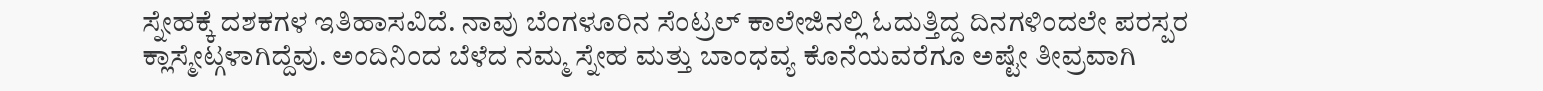ಸ್ನೇಹಕ್ಕೆ ದಶಕಗಳ ಇತಿಹಾಸವಿದೆ. ನಾವು ಬೆಂಗಳೂರಿನ ಸೆಂಟ್ರಲ್ ಕಾಲೇಜಿನಲ್ಲಿ ಓದುತ್ತಿದ್ದ ದಿನಗಳಿಂದಲೇ ಪರಸ್ಪರ ಕ್ಲಾಸ್ಮೇಟ್ಗಳಾಗಿದ್ದೆವು. ಅಂದಿನಿಂದ ಬೆಳೆದ ನಮ್ಮ ಸ್ನೇಹ ಮತ್ತು ಬಾಂಧವ್ಯ ಕೊನೆಯವರೆಗೂ ಅಷ್ಟೇ ತೀವ್ರವಾಗಿ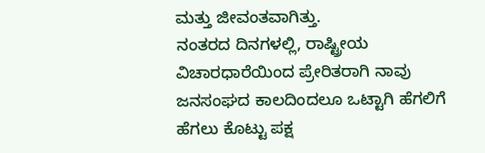ಮತ್ತು ಜೀವಂತವಾಗಿತ್ತು.
ನಂತರದ ದಿನಗಳಲ್ಲಿ, ರಾಷ್ಟ್ರೀಯ ವಿಚಾರಧಾರೆಯಿಂದ ಪ್ರೇರಿತರಾಗಿ ನಾವು ಜನಸಂಘದ ಕಾಲದಿಂದಲೂ ಒಟ್ಟಾಗಿ ಹೆಗಲಿಗೆ ಹೆಗಲು ಕೊಟ್ಟು ಪಕ್ಷ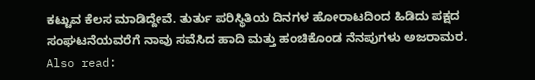ಕಟ್ಟುವ ಕೆಲಸ ಮಾಡಿದ್ದೇವೆ. ತುರ್ತು ಪರಿಸ್ಥಿತಿಯ ದಿನಗಳ ಹೋರಾಟದಿಂದ ಹಿಡಿದು ಪಕ್ಷದ ಸಂಘಟನೆಯವರೆಗೆ ನಾವು ಸವೆಸಿದ ಹಾದಿ ಮತ್ತು ಹಂಚಿಕೊಂಡ ನೆನಪುಗಳು ಅಜರಾಮರ.
Also read: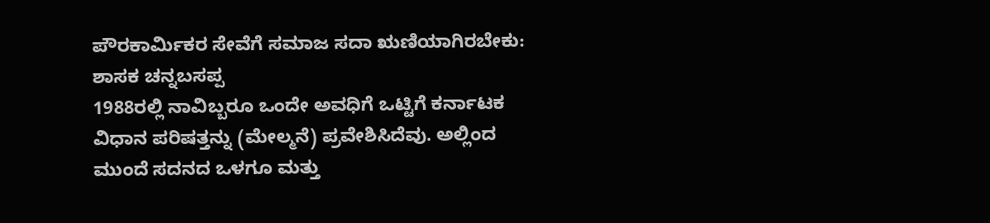ಪೌರಕಾರ್ಮಿಕರ ಸೇವೆಗೆ ಸಮಾಜ ಸದಾ ಋಣಿಯಾಗಿರಬೇಕು: ಶಾಸಕ ಚನ್ನಬಸಪ್ಪ
1988ರಲ್ಲಿ ನಾವಿಬ್ಬರೂ ಒಂದೇ ಅವಧಿಗೆ ಒಟ್ಟಿಗೆ ಕರ್ನಾಟಕ ವಿಧಾನ ಪರಿಷತ್ತನ್ನು (ಮೇಲ್ಮನೆ) ಪ್ರವೇಶಿಸಿದೆವು. ಅಲ್ಲಿಂದ ಮುಂದೆ ಸದನದ ಒಳಗೂ ಮತ್ತು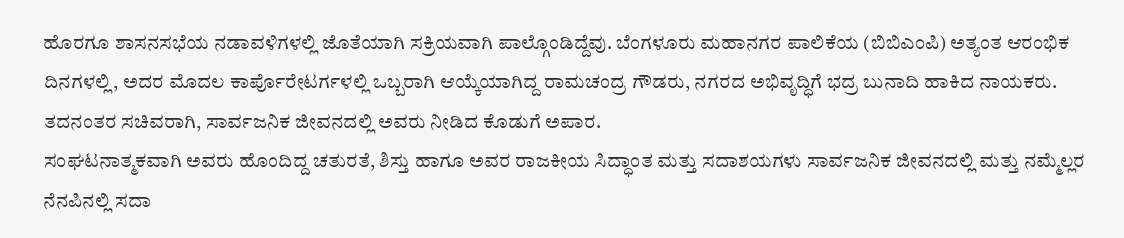ಹೊರಗೂ ಶಾಸನಸಭೆಯ ನಡಾವಳಿಗಳಲ್ಲಿ ಜೊತೆಯಾಗಿ ಸಕ್ರಿಯವಾಗಿ ಪಾಲ್ಗೊಂಡಿದ್ದೆವು. ಬೆಂಗಳೂರು ಮಹಾನಗರ ಪಾಲಿಕೆಯ (ಬಿಬಿಎಂಪಿ) ಅತ್ಯಂತ ಆರಂಭಿಕ ದಿನಗಳಲ್ಲಿ, ಅದರ ಮೊದಲ ಕಾರ್ಪೊರೇಟರ್ಗಳಲ್ಲಿ ಒಬ್ಬರಾಗಿ ಆಯ್ಕೆಯಾಗಿದ್ದ ರಾಮಚಂದ್ರ ಗೌಡರು, ನಗರದ ಅಭಿವೃದ್ಧಿಗೆ ಭದ್ರ ಬುನಾದಿ ಹಾಕಿದ ನಾಯಕರು. ತದನಂತರ ಸಚಿವರಾಗಿ, ಸಾರ್ವಜನಿಕ ಜೀವನದಲ್ಲಿ ಅವರು ನೀಡಿದ ಕೊಡುಗೆ ಅಪಾರ.
ಸಂಘಟನಾತ್ಮಕವಾಗಿ ಅವರು ಹೊಂದಿದ್ದ ಚತುರತೆ, ಶಿಸ್ತು ಹಾಗೂ ಅವರ ರಾಜಕೀಯ ಸಿದ್ಧಾಂತ ಮತ್ತು ಸದಾಶಯಗಳು ಸಾರ್ವಜನಿಕ ಜೀವನದಲ್ಲಿ ಮತ್ತು ನಮ್ಮೆಲ್ಲರ ನೆನಪಿನಲ್ಲಿ ಸದಾ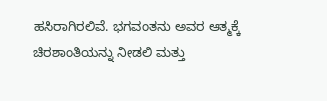ಹಸಿರಾಗಿರಲಿವೆ. ಭಗವಂತನು ಅವರ ಆತ್ಮಕ್ಕೆ ಚಿರಶಾಂತಿಯನ್ನು ನೀಡಲಿ ಮತ್ತು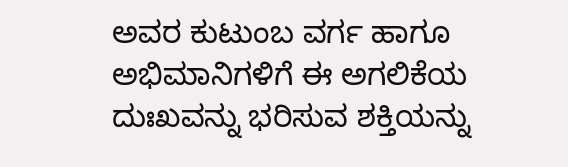ಅವರ ಕುಟುಂಬ ವರ್ಗ ಹಾಗೂ ಅಭಿಮಾನಿಗಳಿಗೆ ಈ ಅಗಲಿಕೆಯ ದುಃಖವನ್ನು ಭರಿಸುವ ಶಕ್ತಿಯನ್ನು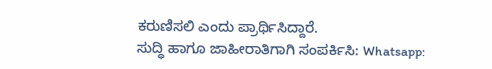ಕರುಣಿಸಲಿ ಎಂದು ಪ್ರಾರ್ಥಿಸಿದ್ದಾರೆ.
ಸುದ್ಧಿ ಹಾಗೂ ಜಾಹೀರಾತಿಗಾಗಿ ಸಂಪರ್ಕಿಸಿ: Whatsapp: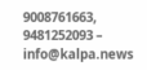9008761663, 9481252093 – info@kalpa.news